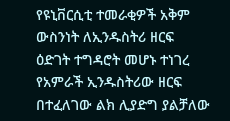የዩኒቨርሲቲ ተመራቂዎች አቅም ውስንነት ለኢንዱስትሪ ዘርፍ ዕድገት ተግዳሮት መሆኑ ተነገረ
የአምራች ኢንዱስትሪው ዘርፍ በተፈለገው ልክ ሊያድግ ያልቻለው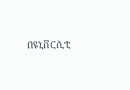በዩኒቨርሲቲ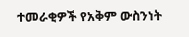ተመራቂዎች የአቅም ውስንነት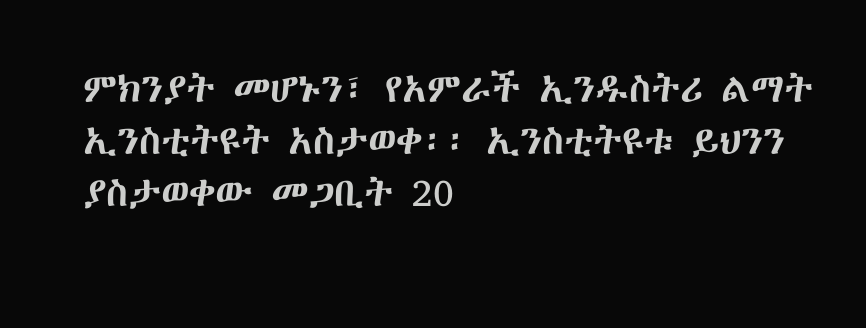ምክንያት መሆኑን፣ የአምራች ኢንዱስትሪ ልማት ኢንስቲትዩት አስታወቀ፡፡ ኢንስቲትዩቱ ይህንን ያስታወቀው መጋቢት 20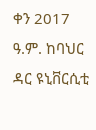ቀን 2017 ዓ.ም. ከባህር ዳር ዩኒቨርሲቲ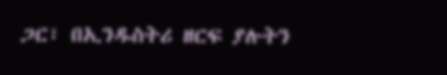ጋር፣ በኢንዱስትሪ ዘርፍ ያሉትን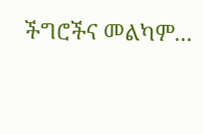ችግሮችና መልካም...